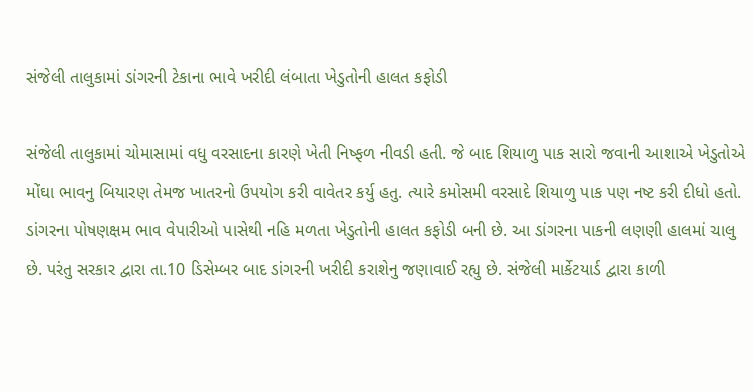સંજેલી તાલુકામાં ડાંગરની ટેકાના ભાવે ખરીદી લંબાતા ખેડુતોની હાલત કફોડી

સંજેલી તાલુકામાં ચોમાસામાં વધુ વરસાદના કારણે ખેતી નિષ્ફળ નીવડી હતી. જે બાદ શિયાળુ પાક સારો જવાની આશાએ ખેડુતોએ મોંઘા ભાવનુ બિયારણ તેમજ ખાતરનો ઉપયોગ કરી વાવેતર કર્યુ હતુ. ત્યારે કમોસમી વરસાદે શિયાળુ પાક પણ નષ્ટ કરી દીધો હતો. ડાંગરના પોષણક્ષમ ભાવ વેપારીઓ પાસેથી નહિ મળતા ખેડુતોની હાલત કફોડી બની છે. આ ડાંગરના પાકની લણણી હાલમાં ચાલુ છે. પરંતુ સરકાર દ્વારા તા.10 ડિસેમ્બર બાદ ડાંગરની ખરીદી કરાશેનુ જણાવાઈ રહ્યુ છે. સંજેલી માર્કેટયાર્ડ દ્વારા કાળી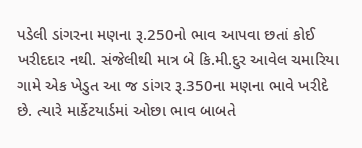પડેલી ડાંગરના મણના રૂ.250નો ભાવ આપવા છતાં કોઈ ખરીદદાર નથી. સંજેલીથી માત્ર બે કિ.મી.દુર આવેલ ચમારિયા ગામે એક ખેડુત આ જ ડાંગર રૂ.350ના મણના ભાવે ખરીદે છે. ત્યારે માર્કેટયાર્ડમાં ઓછા ભાવ બાબતે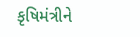કૃષિમંત્રીને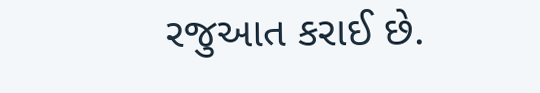રજુઆત કરાઈ છે.